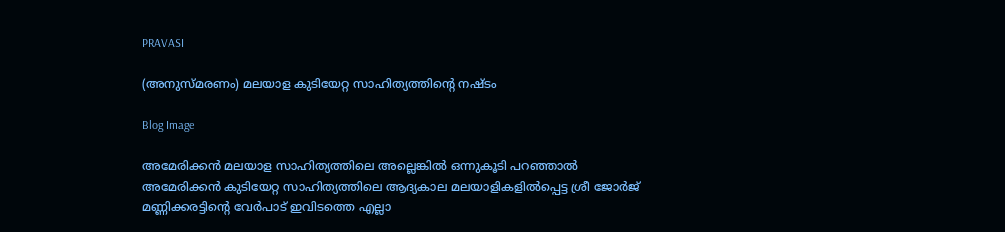PRAVASI

(അനുസ്മരണം) മലയാള കുടിയേറ്റ സാഹിത്യത്തിന്റെ നഷ്ടം

Blog Image

അമേരിക്കൻ മലയാള സാഹിത്യത്തിലെ അല്ലെങ്കിൽ ഒന്നുകൂടി പറഞ്ഞാൽ അമേരിക്കൻ കുടിയേറ്റ സാഹിത്യത്തിലെ ആദ്യകാല മലയാളികളിൽപ്പെട്ട ശ്രീ ജോർജ് മണ്ണിക്കരട്ടിന്റെ വേർപാട് ഇവിടത്തെ എല്ലാ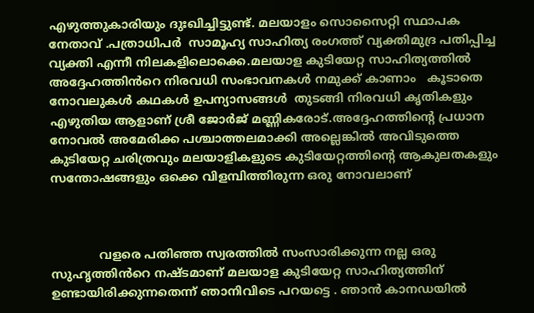എഴുത്തുകാരിയും ദുഃഖിച്ചിട്ടുണ്ട്. മലയാളം സൊസൈറ്റി സ്ഥാപക നേതാവ് .പത്രാധിപർ  സാമൂഹ്യ സാഹിത്യ രംഗത്ത് വ്യക്തിമുദ്ര പതിപ്പിച്ച വ്യക്തി എന്നീ നിലകളിലൊക്കെ.മലയാള കുടിയേറ്റ സാഹിത്യത്തിൽ അദ്ദേഹത്തിൻറെ നിരവധി സംഭാവനകൾ നമുക്ക് കാണാം   കൂടാതെ നോവലുകൾ കഥകൾ ഉപന്യാസങ്ങൾ  തുടങ്ങി നിരവധി കൃതികളും എഴുതിയ ആളാണ് ശ്രീ ജോർജ് മണ്ണികരോട്.അദ്ദേഹത്തിന്റെ പ്രധാന നോവൽ അമേരിക്ക പശ്ചാത്തലമാക്കി അല്ലെങ്കിൽ അവിടുത്തെ കുടിയേറ്റ ചരിത്രവും മലയാളികളുടെ കുടിയേറ്റത്തിന്റെ ആകുലതകളും സന്തോഷങ്ങളും ഒക്കെ വിളമ്പിത്തിരുന്ന ഒരു നോവലാണ്



             വളരെ പതിഞ്ഞ സ്വരത്തിൽ സംസാരിക്കുന്ന നല്ല ഒരു സുഹൃത്തിൻറെ നഷ്ടമാണ് മലയാള കുടിയേറ്റ സാഹിത്യത്തിന് ഉണ്ടായിരിക്കുന്നതെന്ന് ഞാനിവിടെ പറയട്ടെ . ഞാൻ കാനഡയിൽ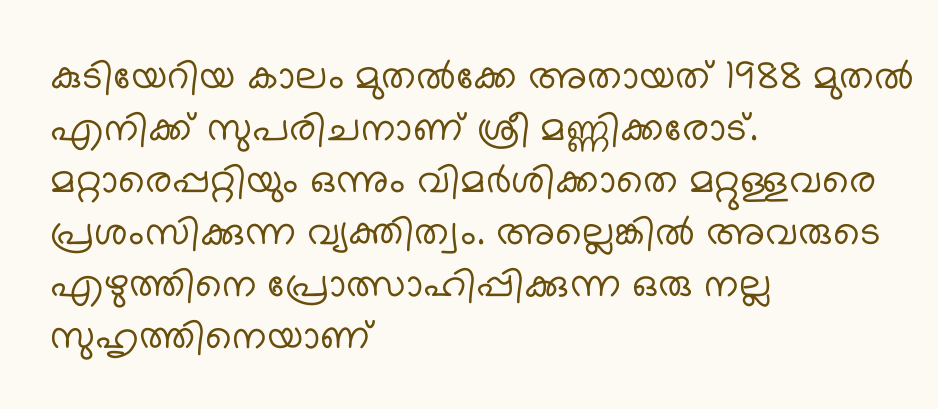കുടിയേറിയ കാലം മുതൽക്കേ അതായത് 1988 മുതൽ എനിക്ക് സുപരിചനാണ് ശ്രീ മണ്ണിക്കരോട്. മറ്റാരെപ്പറ്റിയും ഒന്നും വിമർശിക്കാതെ മറ്റുള്ളവരെ പ്രശംസിക്കുന്ന വ്യക്തിത്വം. അല്ലെങ്കിൽ അവരുടെ എഴുത്തിനെ പ്രോത്സാഹിപ്പിക്കുന്ന ഒരു നല്ല സുഹൃത്തിനെയാണ്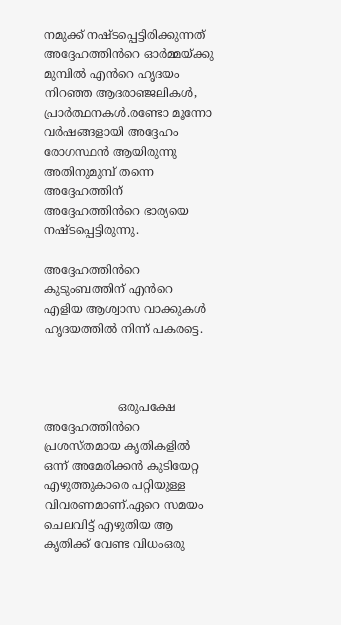നമുക്ക് നഷ്ടപ്പെട്ടിരിക്കുന്നത് അദ്ദേഹത്തിൻറെ ഓർമ്മയ്ക്കു മുമ്പിൽ എൻറെ ഹൃദയം നിറഞ്ഞ ആദരാഞ്ജലികൾ, പ്രാർത്ഥനകൾ.രണ്ടോ മൂന്നോ വർഷങ്ങളായി അദ്ദേഹം രോഗസ്ഥൻ ആയിരുന്നു അതിനുമുമ്പ് തന്നെ അദ്ദേഹത്തിന് അദ്ദേഹത്തിൻറെ ഭാര്യയെ നഷ്ടപ്പെട്ടിരുന്നു.

അദ്ദേഹത്തിൻറെ കുടുംബത്തിന് എൻറെ എളിയ ആശ്വാസ വാക്കുകൾ ഹൃദയത്തിൽ നിന്ന് പകരട്ടെ.



                    ഒരുപക്ഷേ അദ്ദേഹത്തിൻറെ പ്രശസ്തമായ കൃതികളിൽ ഒന്ന് അമേരിക്കൻ കുടിയേറ്റ എഴുത്തുകാരെ പറ്റിയുള്ള വിവരണമാണ്.ഏറെ സമയം ചെലവിട്ട് എഴുതിയ ആ കൃതിക്ക് വേണ്ട വിധംഒരു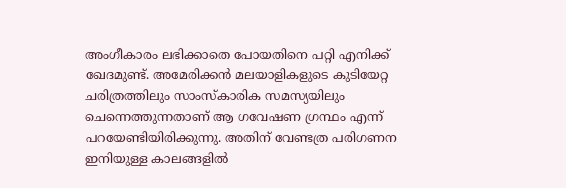അംഗീകാരം ലഭിക്കാതെ പോയതിനെ പറ്റി എനിക്ക് ഖേദമുണ്ട്. അമേരിക്കൻ മലയാളികളുടെ കുടിയേറ്റ ചരിത്രത്തിലും സാംസ്കാരിക സമസ്യയിലും ചെന്നെത്തുന്നതാണ് ആ ഗവേഷണ ഗ്രന്ഥം എന്ന് പറയേണ്ടിയിരിക്കുന്നു. അതിന് വേണ്ടത്ര പരിഗണന ഇനിയുള്ള കാലങ്ങളിൽ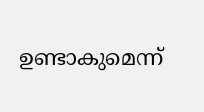ഉണ്ടാകുമെന്ന്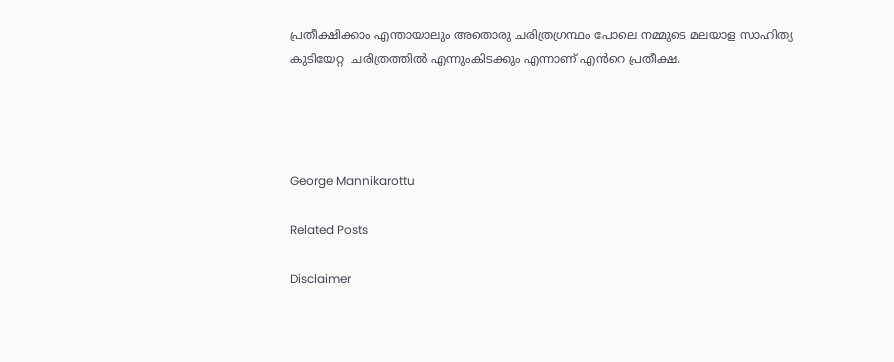പ്രതീക്ഷിക്കാം എന്തായാലും അതൊരു ചരിത്രഗ്രന്ഥം പോലെ നമ്മുടെ മലയാള സാഹിത്യ കുടിയേറ്റ  ചരിത്രത്തിൽ എന്നുംകിടക്കും എന്നാണ് എൻറെ പ്രതീക്ഷ.




George Mannikarottu

Related Posts

Disclaimer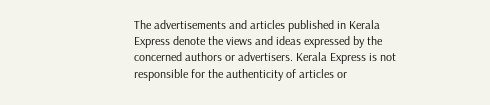The advertisements and articles published in Kerala Express denote the views and ideas expressed by the concerned authors or advertisers. Kerala Express is not responsible for the authenticity of articles or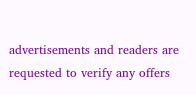advertisements and readers are requested to verify any offers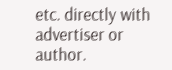etc. directly with advertiser or author.